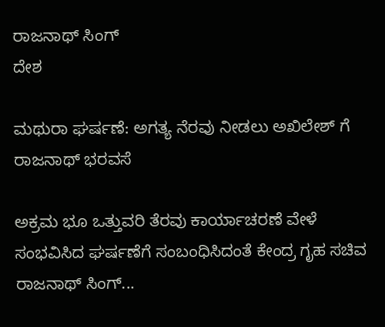ರಾಜನಾಥ್ ಸಿಂಗ್
ದೇಶ

ಮಥುರಾ ಘರ್ಷಣೆ: ಅಗತ್ಯ ನೆರವು ನೀಡಲು ಅಖಿಲೇಶ್ ಗೆ ರಾಜನಾಥ್ ಭರವಸೆ

ಅಕ್ರಮ ಭೂ ಒತ್ತುವರಿ ತೆರವು ಕಾರ್ಯಾಚರಣೆ ವೇಳೆ ಸಂಭವಿಸಿದ ಘರ್ಷಣೆಗೆ ಸಂಬಂಧಿಸಿದಂತೆ ಕೇಂದ್ರ ಗೃಹ ಸಚಿವ ರಾಜನಾಥ್ ಸಿಂಗ್...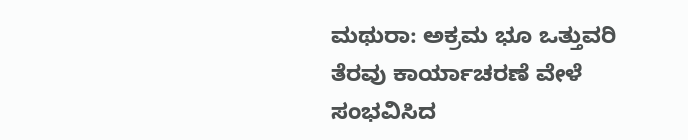ಮಥುರಾ: ಅಕ್ರಮ ಭೂ ಒತ್ತುವರಿ ತೆರವು ಕಾರ್ಯಾಚರಣೆ ವೇಳೆ ಸಂಭವಿಸಿದ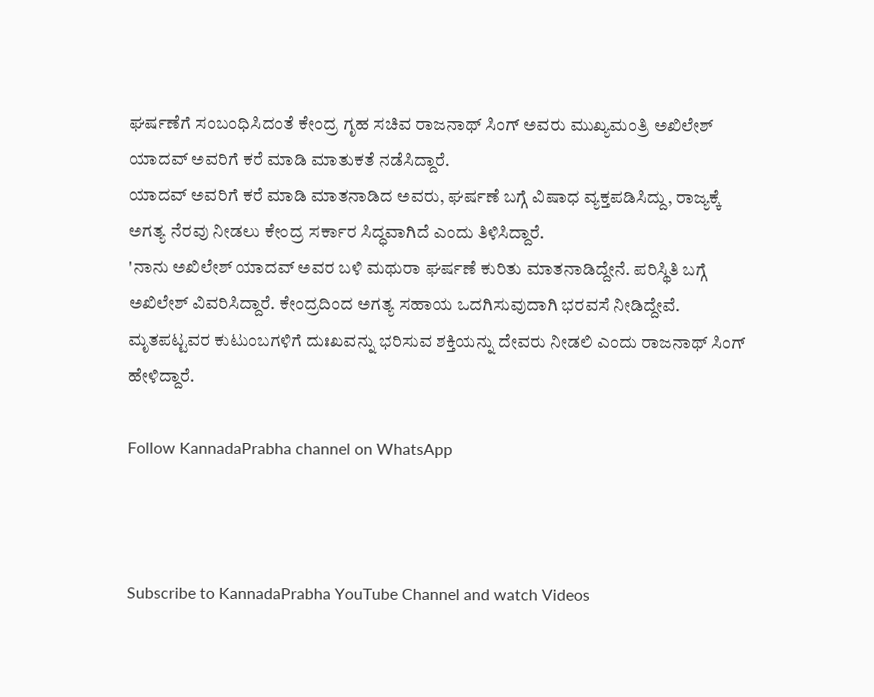ಘರ್ಷಣೆಗೆ ಸಂಬಂಧಿಸಿದಂತೆ ಕೇಂದ್ರ ಗೃಹ ಸಚಿವ ರಾಜನಾಥ್ ಸಿಂಗ್ ಅವರು ಮುಖ್ಯಮಂತ್ರಿ ಅಖಿಲೇಶ್ ಯಾದವ್ ಅವರಿಗೆ ಕರೆ ಮಾಡಿ ಮಾತುಕತೆ ನಡೆಸಿದ್ದಾರೆ.
ಯಾದವ್ ಅವರಿಗೆ ಕರೆ ಮಾಡಿ ಮಾತನಾಡಿದ ಅವರು, ಘರ್ಷಣೆ ಬಗ್ಗೆ ವಿಷಾಧ ವ್ಯಕ್ತಪಡಿಸಿದ್ದು, ರಾಜ್ಯಕ್ಕೆ ಅಗತ್ಯ ನೆರವು ನೀಡಲು ಕೇಂದ್ರ ಸರ್ಕಾರ ಸಿದ್ಧವಾಗಿದೆ ಎಂದು ತಿಳಿಸಿದ್ದಾರೆ.
'ನಾನು ಅಖಿಲೇಶ್ ಯಾದವ್ ಅವರ ಬಳಿ ಮಥುರಾ ಘರ್ಷಣೆ ಕುರಿತು ಮಾತನಾಡಿದ್ದೇನೆ. ಪರಿಸ್ಥಿತಿ ಬಗ್ಗೆ ಅಖಿಲೇಶ್ ವಿವರಿಸಿದ್ದಾರೆ. ಕೇಂದ್ರದಿಂದ ಅಗತ್ಯ ಸಹಾಯ ಒದಗಿಸುವುದಾಗಿ ಭರವಸೆ ನೀಡಿದ್ದೇವೆ. ಮೃತಪಟ್ಟವರ ಕುಟುಂಬಗಳಿಗೆ ದುಃಖವನ್ನು ಭರಿಸುವ ಶಕ್ತಿಯನ್ನು ದೇವರು ನೀಡಲಿ ಎಂದು ರಾಜನಾಥ್ ಸಿಂಗ್ ಹೇಳಿದ್ದಾರೆ.

Follow KannadaPrabha channel on WhatsApp



Subscribe to KannadaPrabha YouTube Channel and watch Videos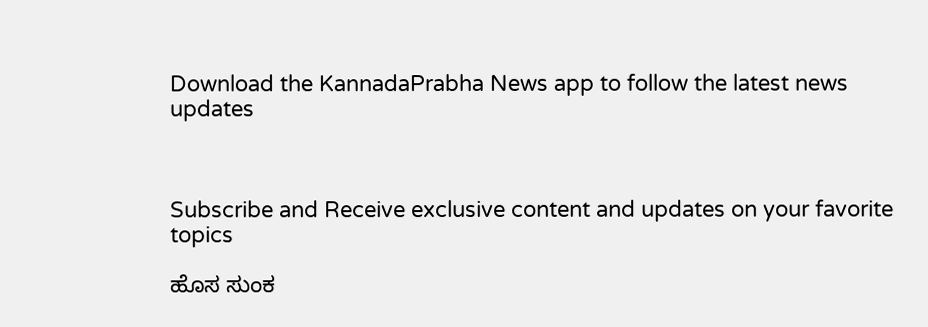Download the KannadaPrabha News app to follow the latest news updates



Subscribe and Receive exclusive content and updates on your favorite topics

ಹೊಸ ಸುಂಕ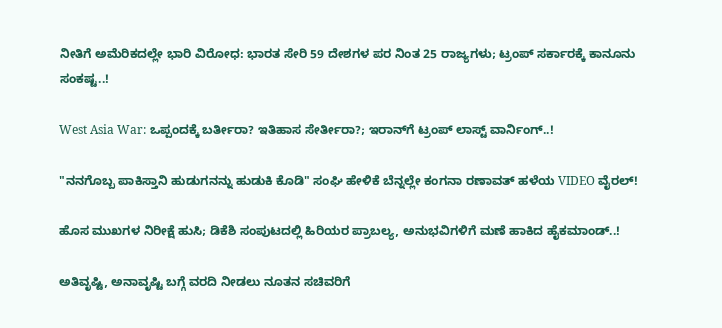ನೀತಿಗೆ ಅಮೆರಿಕದಲ್ಲೇ ಭಾರಿ ವಿರೋಧ: ಭಾರತ ಸೇರಿ 59 ದೇಶಗಳ ಪರ ನಿಂತ 25 ರಾಜ್ಯಗಳು; ಟ್ರಂಪ್ ಸರ್ಕಾರಕ್ಕೆ ಕಾನೂನು ಸಂಕಷ್ಟ..!

West Asia War: ಒಪ್ಪಂದಕ್ಕೆ ಬರ್ತೀರಾ? ಇತಿಹಾಸ ಸೇರ್ತೀರಾ?; ಇರಾನ್‌ಗೆ ಟ್ರಂಪ್ ಲಾಸ್ಟ್ ವಾರ್ನಿಂಗ್..!

"ನನಗೊಬ್ಬ ಪಾಕಿಸ್ತಾನಿ ಹುಡುಗನನ್ನು ಹುಡುಕಿ ಕೊಡಿ" ಸಂಘಿ ಹೇಳಿಕೆ ಬೆನ್ನಲ್ಲೇ ಕಂಗನಾ ರಣಾವತ್ ಹಳೆಯ VIDEO ವೈರಲ್!

ಹೊಸ ಮುಖಗಳ ನಿರೀಕ್ಷೆ ಹುಸಿ; ಡಿಕೆಶಿ ಸಂಪುಟದಲ್ಲಿ ಹಿರಿಯರ ಪ್ರಾಬಲ್ಯ, ಅನುಭವಿಗಳಿಗೆ ಮಣೆ ಹಾಕಿದ ಹೈಕಮಾಂಡ್..!

ಅತಿವೃಷ್ಟಿ, ಅನಾವೃಷ್ಟಿ ಬಗ್ಗೆ ವರದಿ ನೀಡಲು ನೂತನ ಸಚಿವರಿಗೆ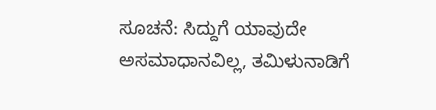ಸೂಚನೆ: ಸಿದ್ದುಗೆ ಯಾವುದೇ ಅಸಮಾಧಾನವಿಲ್ಲ, ತಮಿಳುನಾಡಿಗೆ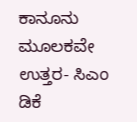ಕಾನೂನು ಮೂಲಕವೇ ಉತ್ತರ- ಸಿಎಂ ಡಿಕೆ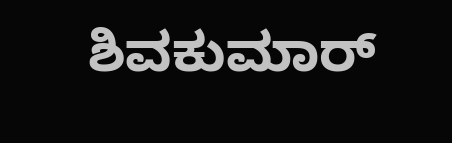ಶಿವಕುಮಾರ್